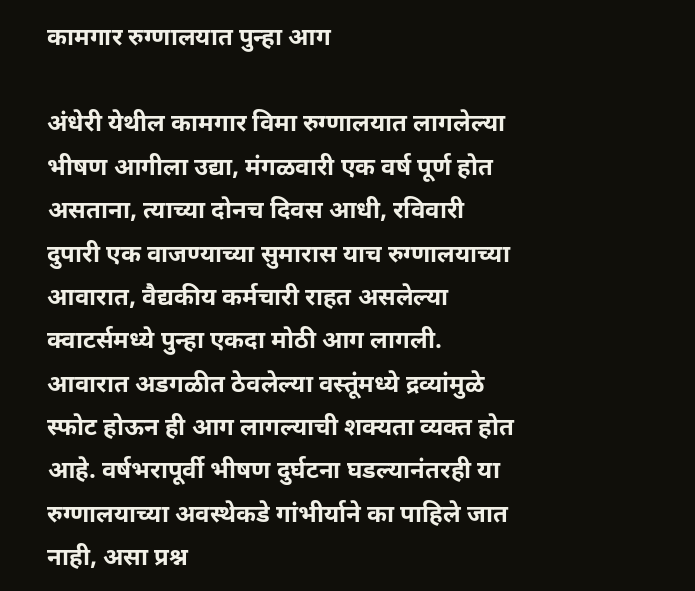कामगार रुग्णालयात पुन्हा आग

अंधेरी येथील कामगार विमा रुग्णालयात लागलेल्या भीषण आगीला उद्या, मंगळवारी एक वर्ष पूर्ण होत असताना, त्याच्या दोनच दिवस आधी, रविवारी दुपारी एक वाजण्याच्या सुमारास याच रुग्णालयाच्या आवारात, वैद्यकीय कर्मचारी राहत असलेल्या क्वाटर्समध्ये पुन्हा एकदा मोठी आग लागली. आवारात अडगळीत ठेवलेल्या वस्तूंमध्ये द्रव्यांमुळे स्फोट होऊन ही आग लागल्याची शक्यता व्यक्त होत आहे. वर्षभरापूर्वी भीषण दुर्घटना घडल्यानंतरही या रुग्णालयाच्या अवस्थेकडे गांभीर्याने का पाहिले जात नाही, असा प्रश्न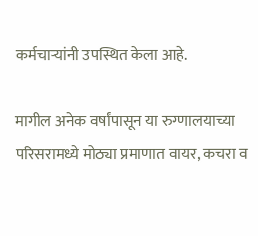कर्मचाऱ्यांनी उपस्थित केला आहे.

मागील अनेक वर्षांपासून या रुग्णालयाच्या परिसरामध्ये मोठ्या प्रमाणात वायर, कचरा व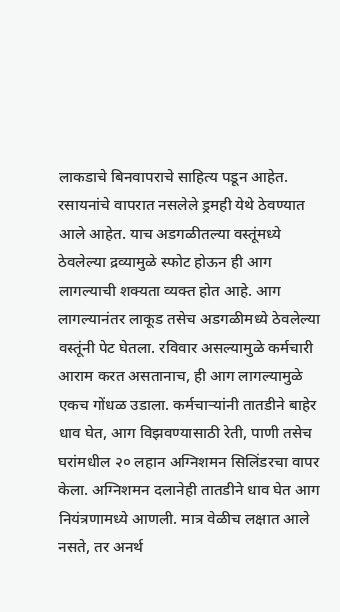लाकडाचे बिनवापराचे साहित्य पडून आहेत. रसायनांचे वापरात नसलेले ड्रमही येथे ठेवण्यात आले आहेत. याच अडगळीतल्या वस्तूंमध्ये ठेवलेल्या द्रव्यामुळे स्फोट होऊन ही आग लागल्याची शक्यता व्यक्त होत आहे. आग लागल्यानंतर लाकूड तसेच अडगळीमध्ये ठेवलेल्या वस्तूंनी पेट घेतला. रविवार असल्यामुळे कर्मचारी आराम करत असतानाच, ही आग लागल्यामुळे एकच गोंधळ उडाला. कर्मचाऱ्यांनी तातडीने बाहेर धाव घेत, आग विझवण्यासाठी रेती, पाणी तसेच घरांमधील २० लहान अग्निशमन सिलिंडरचा वापर केला. अग्निशमन दलानेही तातडीने धाव घेत आग नियंत्रणामध्ये आणली. मात्र वेळीच लक्षात आले नसते, तर अनर्थ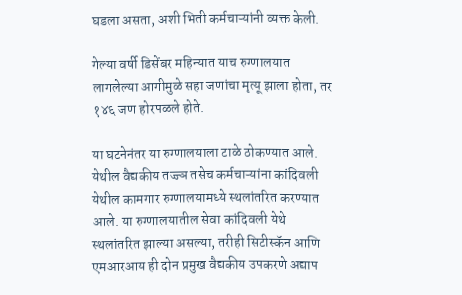घडला असता, अशी भिती कर्मचाऱ्यांनी व्यक्त केली.

गेल्या वर्षी डिसेंबर महिन्यात याच रुग्णालयात लागलेल्या आगीमुळे सहा जणांचा मृत्यू झाला होता, तर १४६ जण होरपळले होते.

या घटनेनंतर या रुग्णालयाला टाळे ठोकण्यात आले. येथील वैद्यकीय तज्ज्ञ तसेच कर्मचाऱ्यांना कांदिवली येथील कामगार रुग्णालयामध्ये स्थलांतरित करण्यात आले. या रुग्णालयातील सेवा कांदिवली येथे स्थलांतरित झाल्या असल्या, तरीही सिटीस्कॅन आणि एमआरआय ही दोन प्रमुख वैद्यकीय उपकरणे अद्याप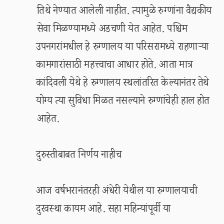तिथे नेण्यात आलेली नाहीत. त्यामुळे रुग्णांना वैद्यकीय सेवा मिळण्यामध्ये अडचणी येत आहेत. पश्चिम उपनगरांमधील हे रुग्णालय या परिसरामध्ये राहणाऱ्या कामगारांसाठी महत्त्वाचा आधार होते. आता मात्र कांदिवली येथे हे रुग्णालय स्थलांतरित केल्यानंतर तेथे योग्य त्या सुविधा मिळत नसल्याने रुग्णांचेही हाल होत आहेत.

दुरुस्तीबाबत निर्णय नाहीच

आज वर्षभरानंतरही अंधेरी येथील या रुग्णालयाची दुरवस्था कायम आहे. सहा महिन्यांपूर्वी या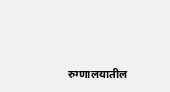रुग्णालयातील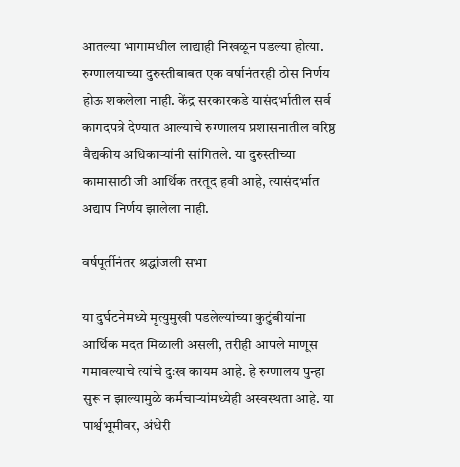आतल्या भागामधील लाद्याही निखळून पडल्या होत्या. रुग्णालयाच्या दुरुस्तीबाबत एक वर्षानंतरही ठोस निर्णय होऊ शकलेला नाही. केंद्र सरकारकडे यासंदर्भातील सर्व कागदपत्रे देण्यात आल्याचे रुग्णालय प्रशासनातील वरिष्ठ वैद्यकीय अधिकाऱ्यांनी सांगितले. या दुरुस्तीच्या कामासाठी जी आर्थिक तरतूद हवी आहे, त्यासंदर्भात अद्याप निर्णय झालेला नाही.

वर्षपूर्तीनंतर श्रद्धांजली सभा

या दुर्घटनेमध्ये मृत्युमुखी पडलेल्यांच्या कुटुंबीयांना आर्थिक मदत मिळाली असली, तरीही आपले माणूस गमावल्याचे त्यांचे दुःख कायम आहे. हे रुग्णालय पुन्हा सुरू न झाल्यामुळे कर्मचाऱ्यांमध्येही अस्वस्थता आहे. या पार्श्वभूमीवर, अंधेरी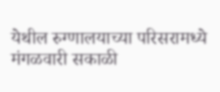येथील रुग्णालयाच्या परिसरामध्ये मंगळवारी सकाळी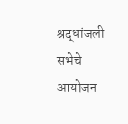श्रद्धांजली सभेचे आयोजन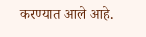करण्यात आले आहे.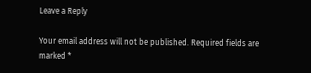Leave a Reply

Your email address will not be published. Required fields are marked *